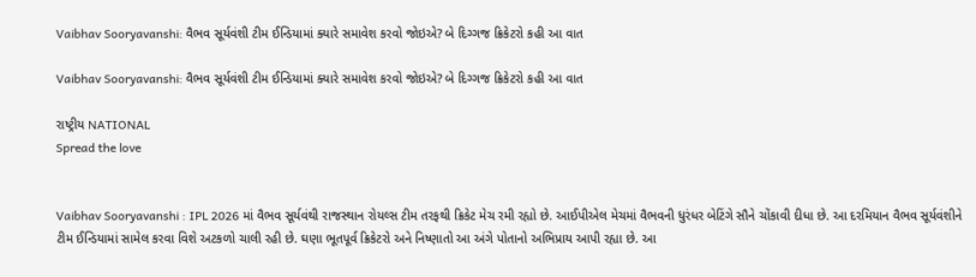Vaibhav Sooryavanshi: વૈભવ સૂર્યવંશી ટીમ ઈન્ડિયામાં ક્યારે સમાવેશ કરવો જોઇએ? બે દિગ્ગજ ક્રિકેટરો કહી આ વાત

Vaibhav Sooryavanshi: વૈભવ સૂર્યવંશી ટીમ ઈન્ડિયામાં ક્યારે સમાવેશ કરવો જોઇએ? બે દિગ્ગજ ક્રિકેટરો કહી આ વાત

રાષ્ટ્રીય NATIONAL
Spread the love


Vaibhav Sooryavanshi : IPL 2026 માં વૈભવ સૂર્યવંથી રાજસ્થાન રોયલ્સ ટીમ તરફથી ક્રિકેટ મેચ રમી રહ્યો છે. આઈપીએલ મેચમાં વૈભવની ધુરંધર બેટિંગે સૌને ચોંકાવી દીધા છે. આ દરમિયાન વૈભવ સૂર્યવંશીને ટીમ ઈન્ડિયામાં સામેલ કરવા વિશે અટકળો ચાલી રહી છે. ઘણા ભૂતપૂર્વ ક્રિકેટરો અને નિષ્ણાતો આ અંગે પોતાનો અભિપ્રાય આપી રહ્યા છે. આ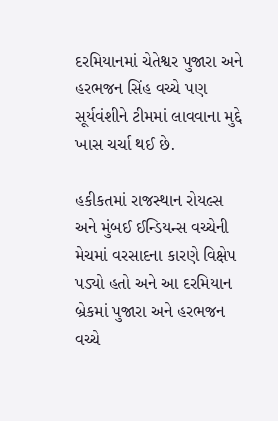દરમિયાનમાં ચેતેશ્વર પુજારા અને હરભજન સિંહ વચ્ચે પણ સૂર્યવંશીને ટીમમાં લાવવાના મુદ્દે ખાસ ચર્ચા થઈ છે.

હકીકતમાં રાજસ્થાન રોયલ્સ અને મુંબઈ ઈન્ડિયન્સ વચ્ચેની મેચમાં વરસાદના કારણે વિક્ષેપ પડ્યો હતો અને આ દરમિયાન બ્રેકમાં પુજારા અને હરભજન વચ્ચે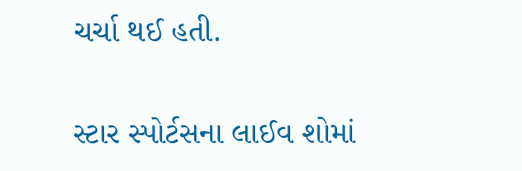ચર્ચા થઈ હતી.

સ્ટાર સ્પોર્ટસના લાઈવ શોમાં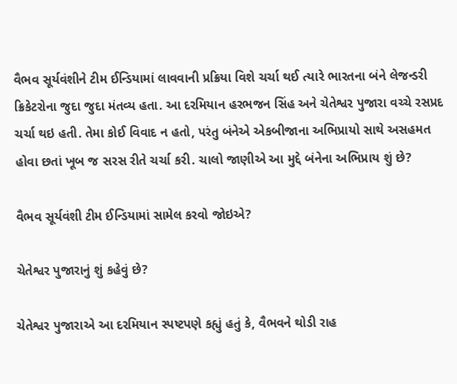વૈભવ સૂર્યવંશીને ટીમ ઈન્ડિયામાં લાવવાની પ્રક્રિયા વિશે ચર્ચા થઈ ત્યારે ભારતના બંને લેજન્ડરી ક્રિકેટરોના જુદા જુદા મંતવ્ય હતા. આ દરમિયાન હરભજન સિંહ અને ચેતેશ્વર પુજારા વચ્ચે રસપ્રદ ચર્ચા થઇ હતી. તેમા કોઈ વિવાદ ન હતો, પરંતુ બંનેએ એકબીજાના અભિપ્રાયો સાથે અસહમત હોવા છતાં ખૂબ જ સરસ રીતે ચર્ચા કરી. ચાલો જાણીએ આ મુદ્દે બંનેના અભિપ્રાય શું છે?

વૈભવ સૂર્યવંશી ટીમ ઈન્ડિયામાં સામેલ કરવો જોઇએ?

ચેતેશ્વર પુજારાનું શું કહેવું છે?

ચેતેશ્વર પુજારાએ આ દરમિયાન સ્પષ્ટપણે કહ્યું હતું કે, વૈભવને થોડી રાહ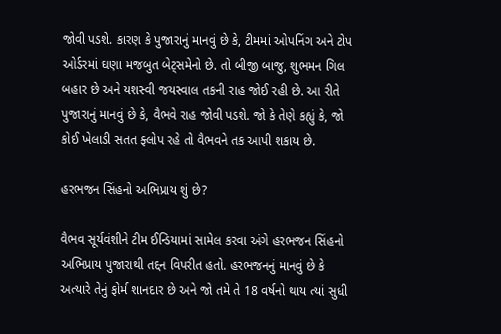જોવી પડશે. કારણ કે પુજારાનું માનવું છે કે, ટીમમાં ઓપનિંગ અને ટોપ ઓર્ડરમાં ઘણા મજબુત બેટ્સમેનો છે. તો બીજી બાજુ, શુભમન ગિલ બહાર છે અને યશસ્વી જયસ્વાલ તકની રાહ જોઈ રહી છે. આ રીતે પુજારાનું માનવું છે કે, વૈભવે રાહ જોવી પડશે. જો કે તેણે કહ્યું કે, જો કોઈ ખેલાડી સતત ફ્લોપ રહે તો વૈભવને તક આપી શકાય છે.

હરભજન સિંહનો અભિપ્રાય શું છે?

વૈભવ સૂર્યવંશીને ટીમ ઈન્ડિયામાં સામેલ કરવા અંગે હરભજન સિંહનો અભિપ્રાય પુજારાથી તદ્દન વિપરીત હતો. હરભજનનું માનવું છે કે અત્યારે તેનું ફોર્મ શાનદાર છે અને જો તમે તે 18 વર્ષનો થાય ત્યાં સુધી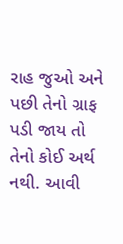રાહ જુઓ અને પછી તેનો ગ્રાફ પડી જાય તો તેનો કોઈ અર્થ નથી. આવી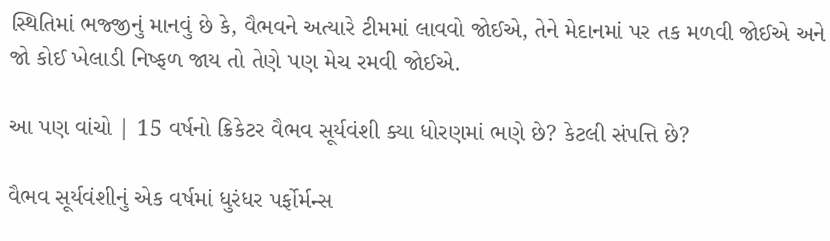સ્થિતિમાં ભજ્જીનું માનવું છે કે, વૈભવને અત્યારે ટીમમાં લાવવો જોઈએ, તેને મેદાનમાં પર તક મળવી જોઈએ અને જો કોઈ ખેલાડી નિષ્ફળ જાય તો તેણે પણ મેચ રમવી જોઈએ.

આ પણ વાંચો | 15 વર્ષનો ક્રિકેટર વૈભવ સૂર્યવંશી ક્યા ધોરણમાં ભણે છે? કેટલી સંપત્તિ છે?

વૈભવ સૂર્યવંશીનું એક વર્ષમાં ધુરંધર પર્ફોર્મન્સ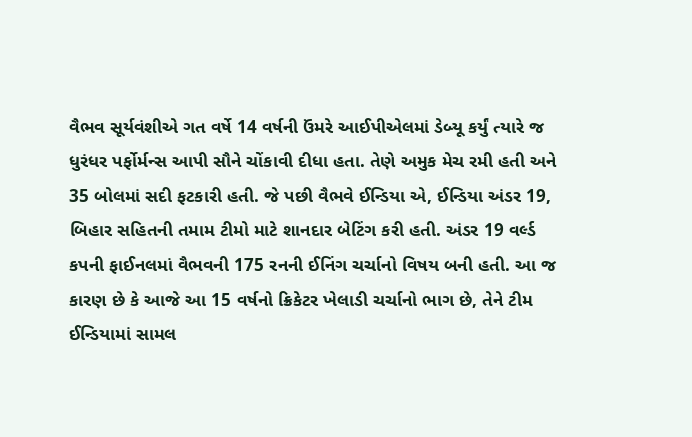વૈભવ સૂર્યવંશીએ ગત વર્ષે 14 વર્ષની ઉંમરે આઈપીએલમાં ડેબ્યૂ કર્યું ત્યારે જ ધુરંધર પર્ફોર્મન્સ આપી સૌને ચોંકાવી દીધા હતા. તેણે અમુક મેચ રમી હતી અને 35 બોલમાં સદી ફટકારી હતી. જે પછી વૈભવે ઈન્ડિયા એ, ઈન્ડિયા અંડર 19, બિહાર સહિતની તમામ ટીમો માટે શાનદાર બેટિંગ કરી હતી. અંડર 19 વર્લ્ડ કપની ફાઈનલમાં વૈભવની 175 રનની ઈનિંગ ચર્ચાનો વિષય બની હતી. આ જ કારણ છે કે આજે આ 15 વર્ષનો ક્રિકેટર ખેલાડી ચર્ચાનો ભાગ છે, તેને ટીમ ઈન્ડિયામાં સામલ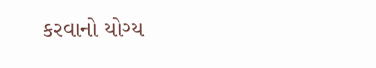કરવાનો યોગ્ય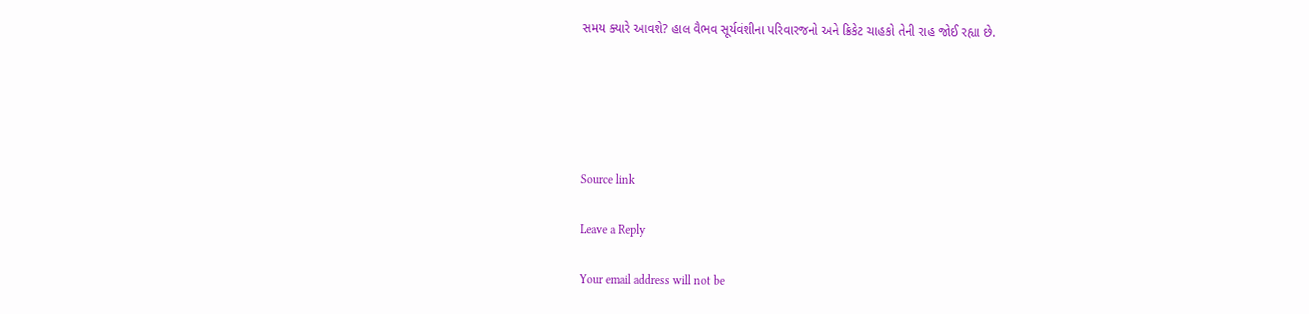સમય ક્યારે આવશે? હાલ વૈભવ સૂર્યવંશીના પરિવારજનો અને ક્રિકેટ ચાહકો તેની રાહ જોઈ રહ્યા છે.





Source link

Leave a Reply

Your email address will not be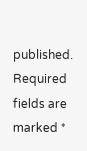published. Required fields are marked *